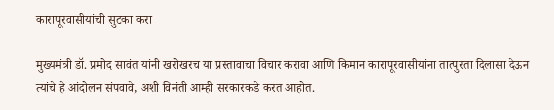कारापूरवासीयांची सुटका करा

मुख्यमंत्री डॉ. प्रमोद सावंत यांनी खरोखरच या प्रस्तावाचा विचार करावा आणि किमान कारापूरवासीयांना तात्पुरता दिलासा देऊन त्यांचे हे आंदोलन संपवावे, अशी विनंती आम्ही सरकारकडे करत आहोत.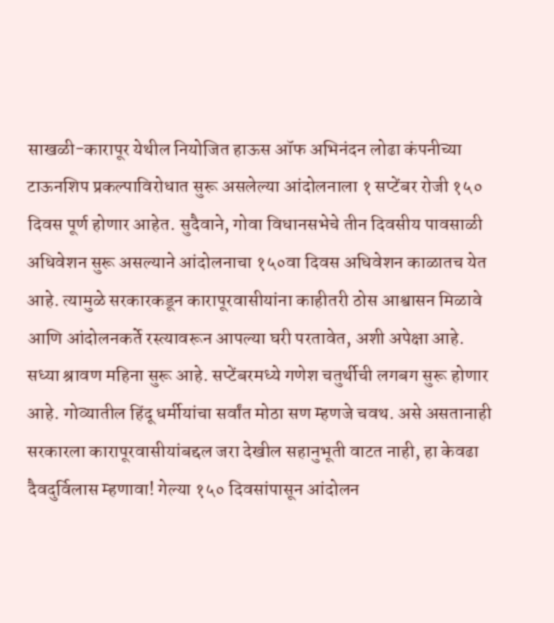साखळी-कारापूर येथील नियोजित हाऊस ऑफ अभिनंदन लोढा कंपनीच्या टाऊनशिप प्रकल्पाविरोधात सुरू असलेल्या आंदोलनाला १ सप्टेंबर रोजी १५० दिवस पूर्ण होणार आहेत. सुदैवाने, गोवा विधानसभेचे तीन दिवसीय पावसाळी अधिवेशन सुरू असल्याने आंदोलनाचा १५०वा दिवस अधिवेशन काळातच येत आहे. त्यामुळे सरकारकडून कारापूरवासीयांना काहीतरी ठोस आश्वासन मिळावे आणि आंदोलनकर्ते रस्त्यावरून आपल्या घरी परतावेत, अशी अपेक्षा आहे.
सध्या श्रावण महिना सुरू आहे. सप्टेंबरमध्ये गणेश चतुर्थीची लगबग सुरू होणार आहे. गोव्यातील हिंदू धर्मीयांचा सर्वांत मोठा सण म्हणजे चवथ. असे असतानाही सरकारला कारापूरवासीयांबद्दल जरा देखील सहानुभूती वाटत नाही, हा केवढा दैवदुर्विलास म्हणावा! गेल्या १५० दिवसांपासून आंदोलन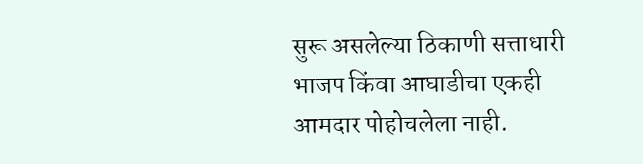सुरू असलेल्या ठिकाणी सत्ताधारी भाजप किंवा आघाडीचा एकही आमदार पोहोचलेला नाही.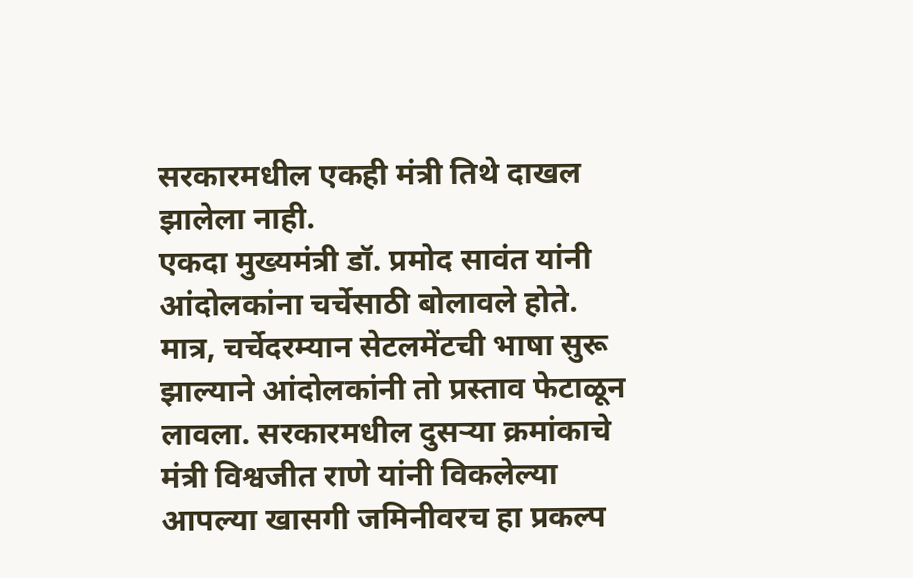सरकारमधील एकही मंत्री तिथे दाखल झालेला नाही.
एकदा मुख्यमंत्री डॉ. प्रमोद सावंत यांनी आंदोलकांना चर्चेसाठी बोलावले होते. मात्र, चर्चेदरम्यान सेटलमेंटची भाषा सुरू झाल्याने आंदोलकांनी तो प्रस्ताव फेटाळून लावला. सरकारमधील दुसऱ्या क्रमांकाचे मंत्री विश्वजीत राणे यांनी विकलेल्या आपल्या खासगी जमिनीवरच हा प्रकल्प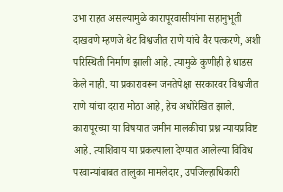उभा राहत असल्यामुळे कारापूरवासीयांना सहानुभूती दाखवणे म्हणजे थेट विश्वजीत राणे यांचे वैर पत्करणे, अशी परिस्थिती निर्माण झाली आहे. त्यामुळे कुणीही हे धाडस केले नाही. या प्रकारावरून जनतेपेक्षा सरकारवर विश्वजीत राणे यांचा दरारा मोठा आहे, हेच अधोरेखित झाले.
कारापूरच्या या विषयात जमीन मालकीचा प्रश्न न्यायप्रविष्ट आहे. त्याशिवाय या प्रकल्पाला देण्यात आलेल्या विविध परवान्यांबाबत तालुका मामलेदार, उपजिल्हाधिकारी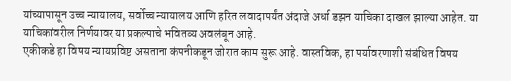यांच्यापासून उच्च न्यायालय, सर्वोच्च न्यायालय आणि हरित लवादापर्यंत अंदाजे अर्धा डझन याचिका दाखल झाल्या आहेत. या याचिकांवरील निर्णयावर या प्रकल्पाचे भवितव्य अवलंबून आहे.
एकीकडे हा विषय न्यायप्रविष्ट असताना कंपनीकडून जोरात काम सुरू आहे. वास्तविक, हा पर्यावरणाशी संबंधित विषय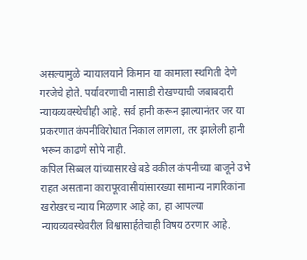असल्यामुळे न्यायालयाने किमान या कामाला स्थगिती देणे गरजेचे होते. पर्यावरणाची नासाडी रोखण्याची जबाबदारी न्यायव्यवस्थेचीही आहे. सर्व हानी करून झाल्यानंतर जर या प्रकरणात कंपनीविरोधात निकाल लागला, तर झालेली हानी भरून काढणे सोपे नाही.
कपिल सिब्बल यांच्यासारखे बडे वकील कंपनीच्या बाजूने उभे राहत असताना कारापूरवासीयांसारख्या सामान्य नागरिकांना खरोखरच न्याय मिळणार आहे का, हा आपल्या न्यायव्यवस्थेवरील विश्वासार्हतेचाही विषय ठरणार आहे.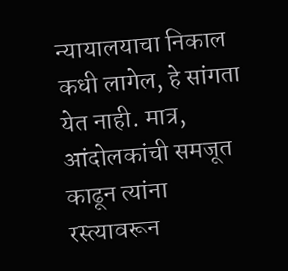न्यायालयाचा निकाल कधी लागेल, हे सांगता येत नाही. मात्र, आंदोलकांची समजूत काढून त्यांना रस्त्यावरून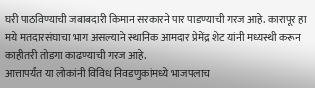घरी पाठविण्याची जबाबदारी किमान सरकारने पार पाडण्याची गरज आहे. कारापूर हा मये मतदारसंघाचा भाग असल्याने स्थानिक आमदार प्रेमेंद्र शेट यांनी मध्यस्थी करून काहीतरी तोडगा काढण्याची गरज आहे.
आत्तापर्यंत या लोकांनी विविध निवडणुकांमध्ये भाजपलाच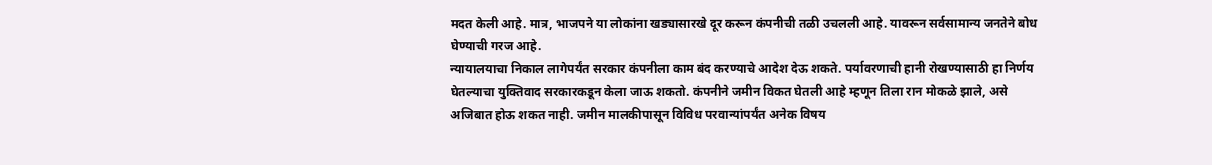मदत केली आहे. मात्र, भाजपने या लोकांना खड्यासारखे दूर करून कंपनीची तळी उचलली आहे. यावरून सर्वसामान्य जनतेने बोध घेण्याची गरज आहे.
न्यायालयाचा निकाल लागेपर्यंत सरकार कंपनीला काम बंद करण्याचे आदेश देऊ शकते. पर्यावरणाची हानी रोखण्यासाठी हा निर्णय घेतल्याचा युक्तिवाद सरकारकडून केला जाऊ शकतो. कंपनीने जमीन विकत घेतली आहे म्हणून तिला रान मोकळे झाले, असे अजिबात होऊ शकत नाही. जमीन मालकीपासून विविध परवान्यांपर्यंत अनेक विषय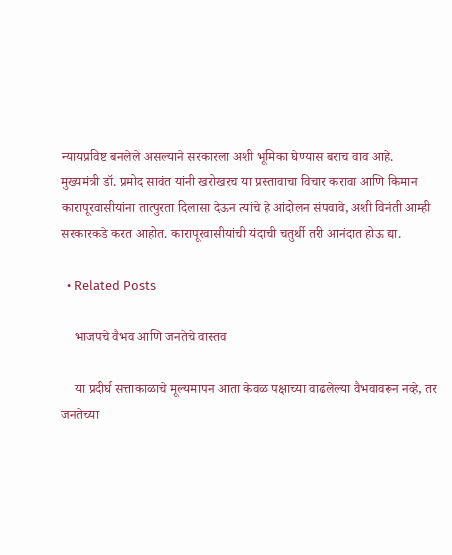न्यायप्रविष्ट बनलेले असल्याने सरकारला अशी भूमिका घेण्यास बराच वाव आहे.
मुख्यमंत्री डॉ. प्रमोद सावंत यांनी खरोखरच या प्रस्तावाचा विचार करावा आणि किमान कारापूरवासीयांना तात्पुरता दिलासा देऊन त्यांचे हे आंदोलन संपवावे, अशी विनंती आम्ही सरकारकडे करत आहोत. कारापूरवासीयांची यंदाची चतुर्थी तरी आनंदात होऊ द्या.

  • Related Posts

    भाजपचे वैभव आणि जनतेचे वास्तव

    या प्रदीर्घ सत्ताकाळाचे मूल्यमापन आता केवळ पक्षाच्या वाढलेल्या वैभवावरून नव्हे, तर जनतेच्या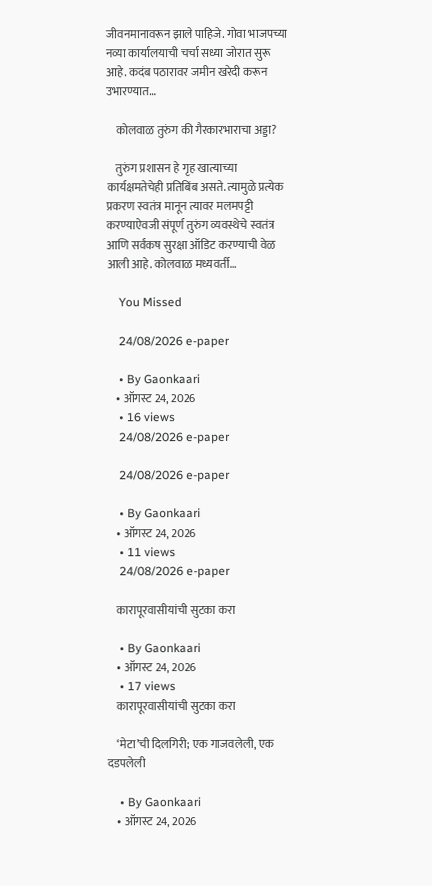जीवनमानावरून झाले पाहिजे. गोवा भाजपच्या नव्या कार्यालयाची चर्चा सध्या जोरात सुरू आहे. कदंब पठारावर जमीन खरेदी करून उभारण्यात…

    कोलवाळ तुरुंग की गैरकारभाराचा अड्डा?

    तुरुंग प्रशासन हे गृह खात्याच्या कार्यक्षमतेचेही प्रतिबिंब असते. त्यामुळे प्रत्येक प्रकरण स्वतंत्र मानून त्यावर मलमपट्टी करण्याऐवजी संपूर्ण तुरुंग व्यवस्थेचे स्वतंत्र आणि सर्वंकष सुरक्षा ऑडिट करण्याची वेळ आली आहे. कोलवाळ मध्यवर्ती…

    You Missed

    24/08/2026 e-paper

    • By Gaonkaari
    • ऑगस्ट 24, 2026
    • 16 views
    24/08/2026 e-paper

    24/08/2026 e-paper

    • By Gaonkaari
    • ऑगस्ट 24, 2026
    • 11 views
    24/08/2026 e-paper

    कारापूरवासीयांची सुटका करा

    • By Gaonkaari
    • ऑगस्ट 24, 2026
    • 17 views
    कारापूरवासीयांची सुटका करा

    ‘मेटा’ची दिलगिरी; एक गाजवलेली, एक दडपलेली

    • By Gaonkaari
    • ऑगस्ट 24, 2026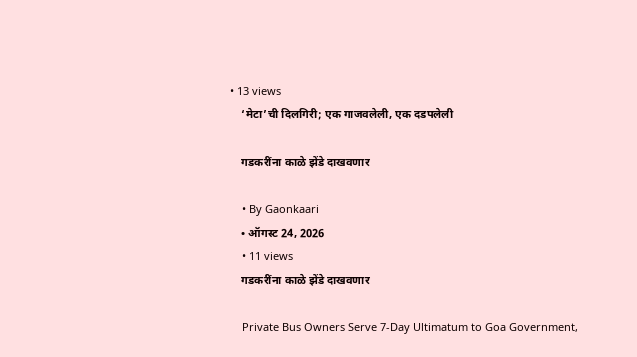• 13 views
    ‘मेटा’ची दिलगिरी; एक गाजवलेली, एक दडपलेली

    गडकरींना काळे झेंडे दाखवणार

    • By Gaonkaari
    • ऑगस्ट 24, 2026
    • 11 views
    गडकरींना काळे झेंडे दाखवणार

    Private Bus Owners Serve 7-Day Ultimatum to Goa Government,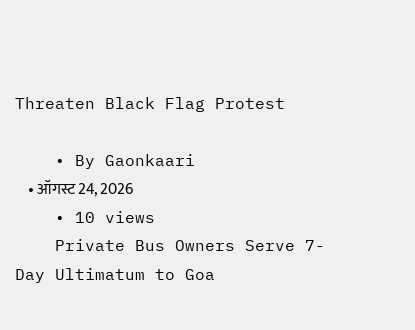Threaten Black Flag Protest

    • By Gaonkaari
    • ऑगस्ट 24, 2026
    • 10 views
    Private Bus Owners Serve 7-Day Ultimatum to Goa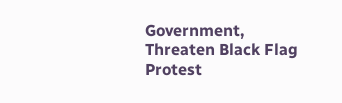Government, Threaten Black Flag Protest